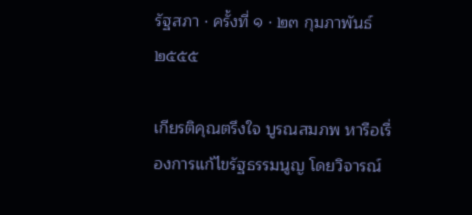รัฐสภา · ครั้งที่ ๑ · ๒๓ กุมภาพันธ์ ๒๕๕๕

เกียรติคุณตรึงใจ บูรณสมภพ หารือเรื่องการแก้ไขรัฐธรรมนูญ โดยวิจารณ์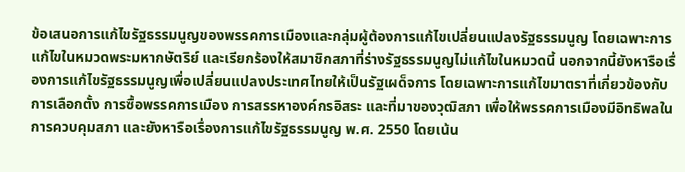ข้อเสนอการแก้ไขรัฐธรรมนูญของพรรคการเมืองและกลุ่มผู้ต้องการแก้ไขเปลี่ยนแปลงรัฐธรรมนูญ โดยเฉพาะการแก้ไขในหมวดพระมหากษัตริย์ และเรียกร้องให้สมาชิกสภาที่ร่างรัฐธรรมนูญไม่แก้ไขในหมวดนี้ นอกจากนี้ยังหารือเรื่องการแก้ไขรัฐธรรมนูญเพื่อเปลี่ยนแปลงประเทศไทยให้เป็นรัฐเผด็จการ โดยเฉพาะการแก้ไขมาตราที่เกี่ยวข้องกับการเลือกตั้ง การซื้อพรรคการเมือง การสรรหาองค์กรอิสระ และที่มาของวุฒิสภา เพื่อให้พรรคการเมืองมีอิทธิพลในการควบคุมสภา และยังหารือเรื่องการแก้ไขรัฐธรรมนูญ พ.ศ. 2550 โดยเน้น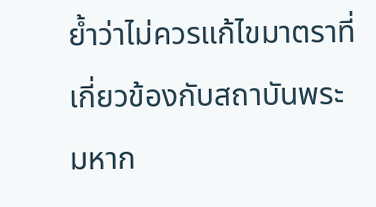ย้ำว่าไม่ควรแก้ไขมาตราที่เกี่ยวข้องกับสถาบันพระมหาก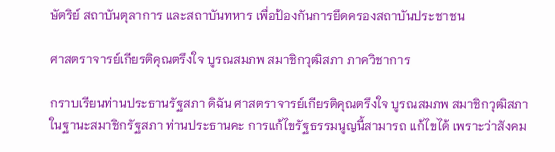ษัตริย์ สถาบันตุลาการ และสถาบันทหาร เพื่อป้องกันการยึดครองสถาบันประชาชน

ศาสตราจารย์เกียรติคุณตรึงใจ บูรณสมภพ สมาชิกวุฒิสภา ภาควิชาการ

กราบเรียนท่านประธานรัฐสภา ดิฉัน ศาสตราจารย์เกียรติคุณตรึงใจ บูรณสมภพ สมาชิกวุฒิสภา ในฐานะสมาชิกรัฐสภา ท่านประธานคะ การแก้ไขรัฐธรรมนูญนี้สามารถ แก้ไขได้ เพราะว่าสังคม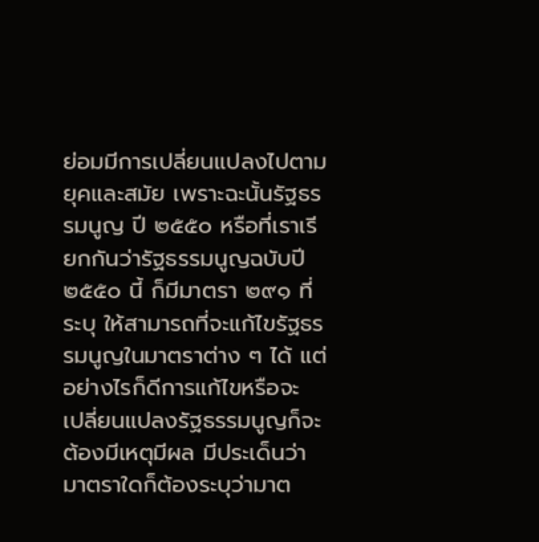ย่อมมีการเปลี่ยนแปลงไปตามยุคและสมัย เพราะฉะนั้นรัฐธรรมนูญ ปี ๒๕๕๐ หรือที่เราเรียกกันว่ารัฐธรรมนูญฉบับปี ๒๕๕๐ นี้ ก็มีมาตรา ๒๙๑ ที่ระบุ ให้สามารถที่จะแก้ไขรัฐธรรมนูญในมาตราต่าง ๆ ได้ แต่อย่างไรก็ดีการแก้ไขหรือจะ เปลี่ยนแปลงรัฐธรรมนูญก็จะต้องมีเหตุมีผล มีประเด็นว่ามาตราใดก็ต้องระบุว่ามาต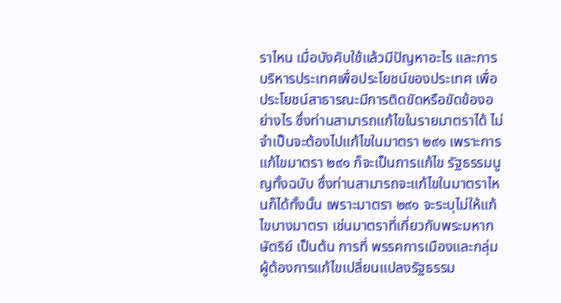ราไหน เมื่อบังคับใช้แล้วมีปัญหาอะไร และการบริหารประเทศเพื่อประโยชน์ของประเทศ เพื่อประโยชน์สาธารณะมีการติดขัดหรือขัดข้องอย่างไร ซึ่งท่านสามารถแก้ไขในรายมาตราได้ ไม่จําเป็นจะต้องไปแก้ไขในมาตรา ๒๙๑ เพราะการแก้ไขมาตรา ๒๙๑ ก็จะเป็นการแก้ไข รัฐธรรมนูญทั้งฉบับ ซึ่งท่านสามารถจะแก้ไขในมาตราไหนก็ได้ทั้งนั้น เพราะมาตรา ๒๙๑ จะระบุไม่ให้แก้ไขบางมาตรา เช่นมาตราที่เกี่ยวกับพระมหากษัตริย์ เป็นต้น การที่ พรรคการเมืองและกลุ่มผู้ต้องการแก้ไขเปลี่ยนแปลงรัฐธรรม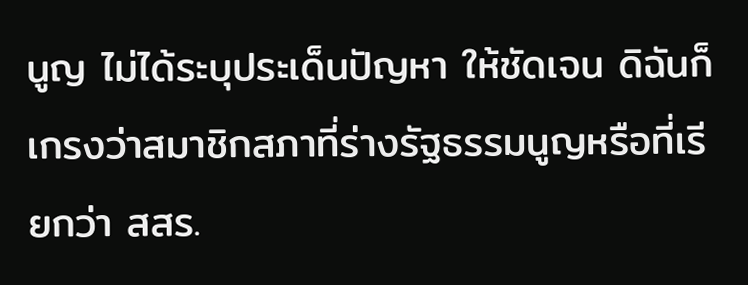นูญ ไม่ได้ระบุประเด็นปัญหา ให้ชัดเจน ดิฉันก็เกรงว่าสมาชิกสภาที่ร่างรัฐธรรมนูญหรือที่เรียกว่า สสร.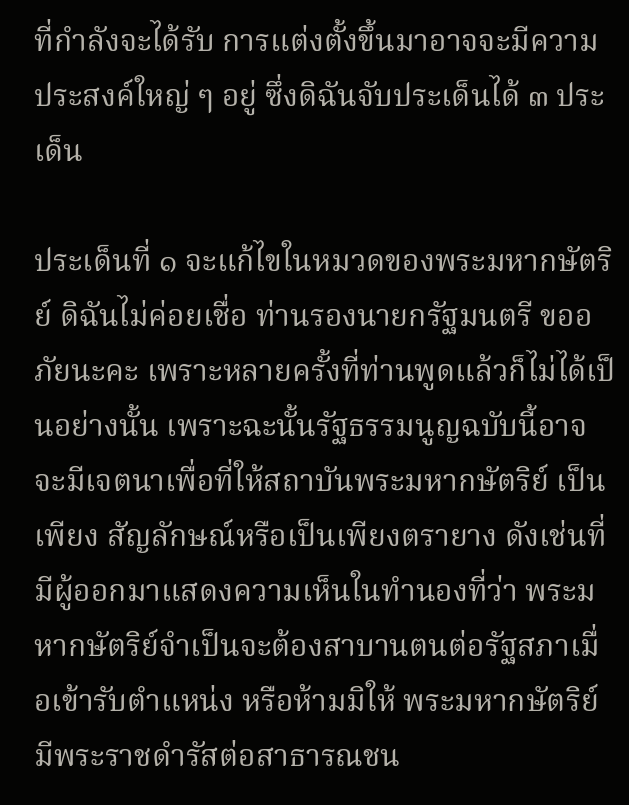ที่กําลังจะได้รับ การแต่งตั้งขึ้นมาอาจจะมีความประสงค์ใหญ่ ๆ อยู่ ซึ่งดิฉันจับประเด็นได้ ๓ ประเด็น

ประเด็นที่ ๑ จะแก้ไขในหมวดของพระมหากษัตริย์ ดิฉันไม่ค่อยเชื่อ ท่านรองนายกรัฐมนตรี ขออภัยนะคะ เพราะหลายครั้งที่ท่านพูดแล้วก็ไม่ได้เป็นอย่างนั้น เพราะฉะนั้นรัฐธรรมนูญฉบับนี้อาจจะมีเจตนาเพื่อที่ให้สถาบันพระมหากษัตริย์ เป็นเพียง สัญลักษณ์หรือเป็นเพียงตรายาง ดังเช่นที่มีผู้ออกมาแสดงความเห็นในทํานองที่ว่า พระมหากษัตริย์จําเป็นจะต้องสาบานตนต่อรัฐสภาเมื่อเข้ารับตําแหน่ง หรือห้ามมิให้ พระมหากษัตริย์มีพระราชดํารัสต่อสาธารณชน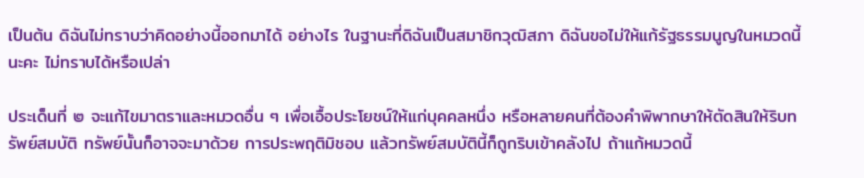เป็นต้น ดิฉันไม่ทราบว่าคิดอย่างนี้ออกมาได้ อย่างไร ในฐานะที่ดิฉันเป็นสมาชิกวุฒิสภา ดิฉันขอไม่ให้แก้รัฐธรรมนูญในหมวดนี้นะคะ ไม่ทราบได้หรือเปล่า

ประเด็นที่ ๒ จะแก้ไขมาตราและหมวดอื่น ๆ เพื่อเอื้อประโยชน์ให้แก่บุคคลหนึ่ง หรือหลายคนที่ต้องคําพิพากษาให้ตัดสินให้ริบทรัพย์สมบัติ ทรัพย์นั้นก็อาจจะมาด้วย การประพฤติมิชอบ แล้วทรัพย์สมบัตินี้ก็ถูกริบเข้าคลังไป ถ้าแก้หมวดนี้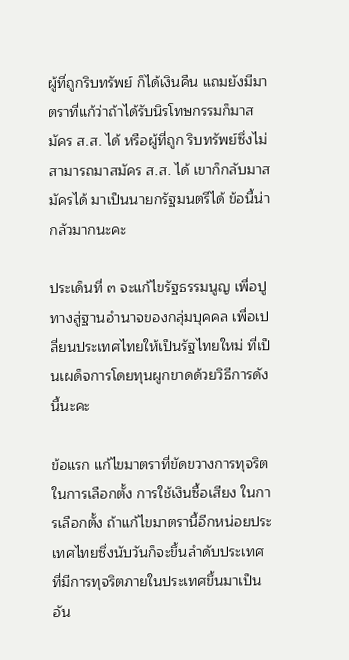ผู้ที่ถูกริบทรัพย์ ก็ได้เงินคืน แถมยังมีมาตราที่แก้ว่าถ้าได้รับนิรโทษกรรมก็มาสมัคร ส.ส. ได้ หรือผู้ที่ถูก ริบทรัพย์ซึ่งไม่สามารถมาสมัคร ส.ส. ได้ เขาก็กลับมาสมัครได้ มาเป็นนายกรัฐมนตรีได้ ข้อนี้น่ากลัวมากนะคะ

ประเด็นที่ ๓ จะแก้ไขรัฐธรรมนูญ เพื่อปูทางสู่ฐานอํานาจของกลุ่มบุคคล เพื่อเปลี่ยนประเทศไทยให้เป็นรัฐไทยใหม่ ที่เป็นเผด็จการโดยทุนผูกขาดด้วยวิธีการดังนี้นะคะ

ข้อแรก แก้ไขมาตราที่ขัดขวางการทุจริตในการเลือกตั้ง การใช้เงินซื้อเสียง ในการเลือกตั้ง ถ้าแก้ไขมาตรานี้อีกหน่อยประเทศไทยซึ่งนับวันก็จะขึ้นลําดับประเทศ ที่มีการทุจริตภายในประเทศขึ้นมาเป็นอัน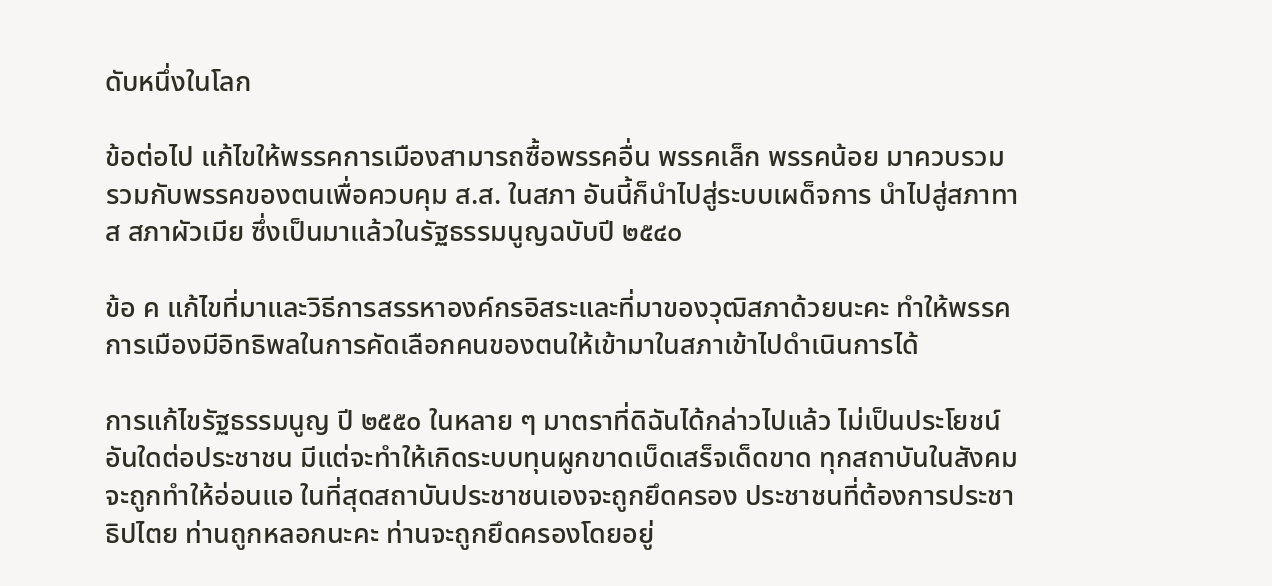ดับหนึ่งในโลก

ข้อต่อไป แก้ไขให้พรรคการเมืองสามารถซื้อพรรคอื่น พรรคเล็ก พรรคน้อย มาควบรวม รวมกับพรรคของตนเพื่อควบคุม ส.ส. ในสภา อันนี้ก็นําไปสู่ระบบเผด็จการ นําไปสู่สภาทาส สภาผัวเมีย ซึ่งเป็นมาแล้วในรัฐธรรมนูญฉบับปี ๒๕๔๐

ข้อ ค แก้ไขที่มาและวิธีการสรรหาองค์กรอิสระและที่มาของวุฒิสภาด้วยนะคะ ทําให้พรรคการเมืองมีอิทธิพลในการคัดเลือกคนของตนให้เข้ามาในสภาเข้าไปดําเนินการได้

การแก้ไขรัฐธรรมนูญ ปี ๒๕๕๐ ในหลาย ๆ มาตราที่ดิฉันได้กล่าวไปแล้ว ไม่เป็นประโยชน์อันใดต่อประชาชน มีแต่จะทําให้เกิดระบบทุนผูกขาดเบ็ดเสร็จเด็ดขาด ทุกสถาบันในสังคมจะถูกทําให้อ่อนแอ ในที่สุดสถาบันประชาชนเองจะถูกยึดครอง ประชาชนที่ต้องการประชาธิปไตย ท่านถูกหลอกนะคะ ท่านจะถูกยึดครองโดยอยู่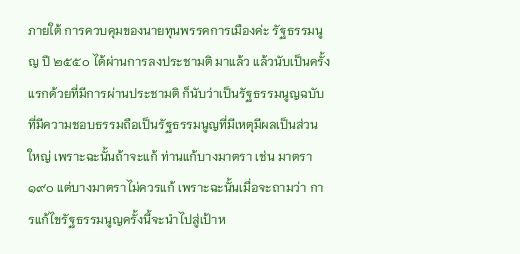ภายใต้ การควบคุมของนายทุนพรรคการเมืองค่ะ รัฐธรรมนูญ ปี ๒๕๕๐ ได้ผ่านการลงประชามติ มาแล้ว แล้วนับเป็นครั้งแรกด้วยที่มีการผ่านประชามติ ก็นับว่าเป็นรัฐธรรมนูญฉบับ ที่มีความชอบธรรมถือเป็นรัฐธรรมนูญที่มีเหตุมีผลเป็นส่วนใหญ่ เพราะฉะนั้นถ้าจะแก้ ท่านแก้บางมาตรา เช่น มาตรา ๑๙๐ แต่บางมาตราไม่ควรแก้ เพราะฉะนั้นเมื่อจะถามว่า การแก้ไขรัฐธรรมนูญครั้งนี้จะนําไปสู่เป้าห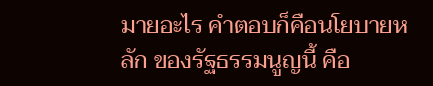มายอะไร คําตอบก็คือนโยบายหลัก ของรัฐธรรมนูญนี้ คือ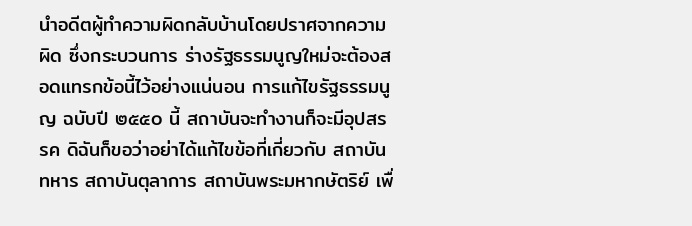นําอดีตผู้ทําความผิดกลับบ้านโดยปราศจากความผิด ซึ่งกระบวนการ ร่างรัฐธรรมนูญใหม่จะต้องสอดแทรกข้อนี้ไว้อย่างแน่นอน การแก้ไขรัฐธรรมนูญ ฉบับปี ๒๕๕๐ นี้ สถาบันจะทํางานก็จะมีอุปสรรค ดิฉันก็ขอว่าอย่าได้แก้ไขข้อที่เกี่ยวกับ สถาบันทหาร สถาบันตุลาการ สถาบันพระมหากษัตริย์ เพื่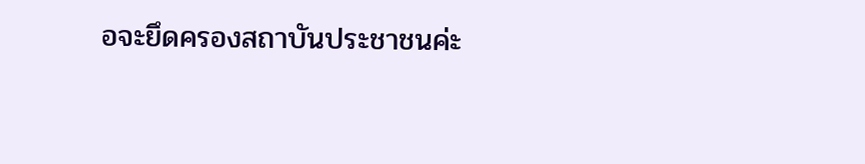อจะยึดครองสถาบันประชาชนค่ะ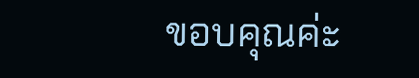ขอบคุณค่ะ